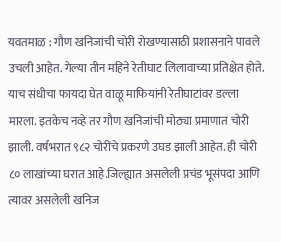यवतमाळ : गौण खनिजांची चोरी रोखण्यासाठी प्रशासनाने पावले उचली आहेत. गेल्या तीन महिने रेतीघाट लिलावाच्या प्रतिक्षेत होते. याच संधीचा फायदा घेत वाळू माफियांनी रेतीघाटांवर डल्ला मारला. इतकेच नव्हे तर गौण खनिजांची मोठ्या प्रमाणात चोरी झाली. वर्षभरात ९८२ चोरींचे प्रकरणे उघड झाली आहेत. ही चोरी ८० लाखांच्या घरात आहे.जिल्ह्यात असलेली प्रचंड भूसंपदा आणि त्यावर असलेली खनिज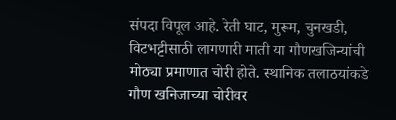संपदा विपूल आहे. रेती घाट, मुरूम, चुनखडी, विटभट्टीसाठी लागणारी माती या गौणखजिन्यांची मोठ्या प्रमाणात चोरी होते. स्थानिक तलाठयांकडे गौण खनिजाच्या चोरीवर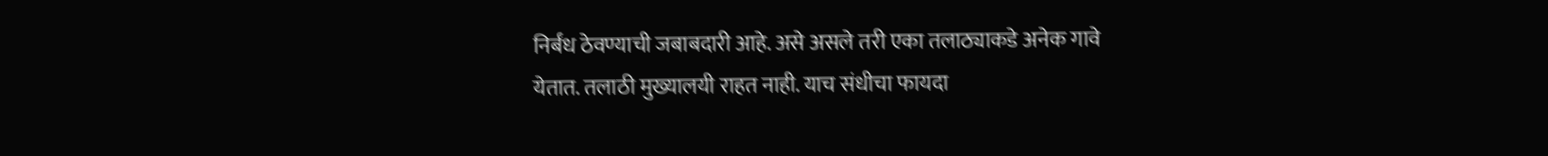निर्बंध ठेवण्याची जबाबदारी आहे. असे असले तरी एका तलाठ्याकडे अनेक गावे येतात. तलाठी मुख्यालयी राहत नाही. याच संधीचा फायदा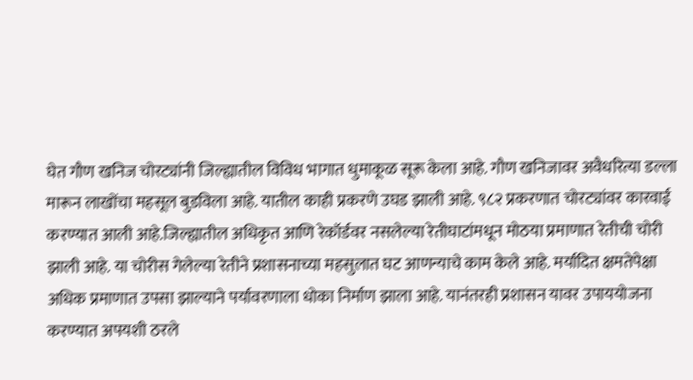घेत गौण खनिज चोरट्यांनी जिल्ह्यातील विविध भागात धुमाकूळ सूरू केला आहे. गौण खनिजावर अवैधरित्या डल्ला मारून लाखोंचा महसूल बुडविला आहे. यातील काही प्रकरणे उघड झाली आहे. ९८२ प्रकरणात चोरट्यांवर कारवाई करण्यात आली आहे.जिल्ह्यातील अधिकृत आणि रेकॉर्डवर नसलेल्या रेतीघाटांमधून मोठया प्रमाणात रेतीची चोरी झाली आहे. या चोरीस गेलेल्या रेतीने प्रशासनाच्या महसुलात घट आणन्याचे काम केले आहे. मर्यादित क्षमतेपेक्षा अधिक प्रमाणात उपसा झाल्याने पर्यावरणाला धोका निर्माण झाला आहे. यानंतरही प्रशासन यावर उपाययोजना करण्यात अपयशी ठरले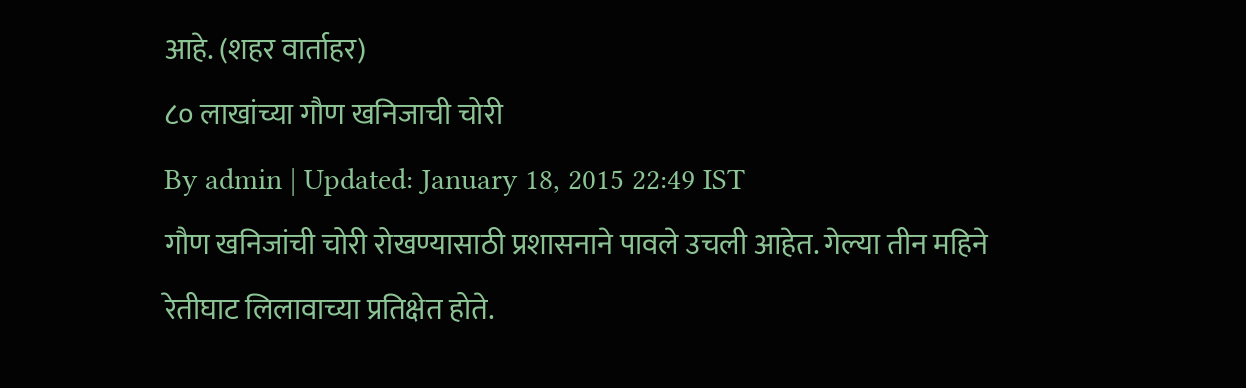आहे. (शहर वार्ताहर)
८० लाखांच्या गौण खनिजाची चोरी
By admin | Updated: January 18, 2015 22:49 IST
गौण खनिजांची चोरी रोखण्यासाठी प्रशासनाने पावले उचली आहेत. गेल्या तीन महिने रेतीघाट लिलावाच्या प्रतिक्षेत होते.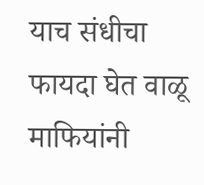याच संधीचा फायदा घेत वाळू माफियांनी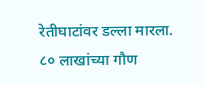रेतीघाटांवर डल्ला मारला.
८० लाखांच्या गौण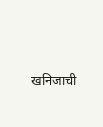खनिजाची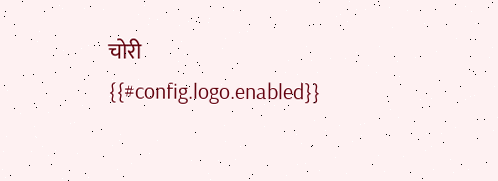चोरी
{{#config.logo.enabled}}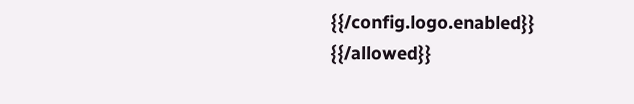{{/config.logo.enabled}}
{{/allowed}}